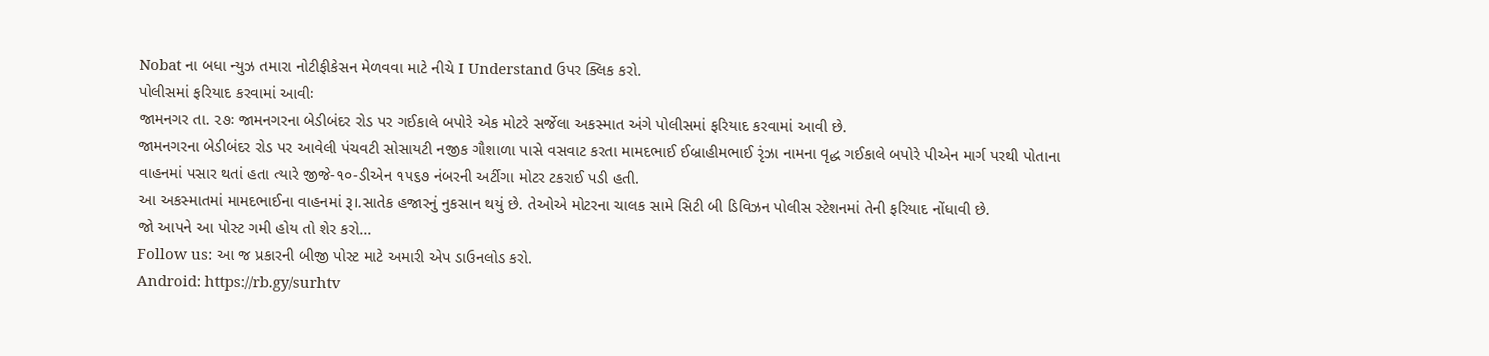Nobat ના બધા ન્યુઝ તમારા નોટીફીકેસન મેળવવા માટે નીચે I Understand ઉપર ક્લિક કરો.
પોલીસમાં ફરિયાદ કરવામાં આવીઃ
જામનગર તા. ૨૭ઃ જામનગરના બેડીબંદર રોડ પર ગઈકાલે બપોરે એક મોટરે સર્જેલા અકસ્માત અંગે પોલીસમાં ફરિયાદ કરવામાં આવી છે.
જામનગરના બેડીબંદર રોડ પર આવેલી પંચવટી સોસાયટી નજીક ગૌશાળા પાસે વસવાટ કરતા મામદભાઈ ઈબ્રાહીમભાઈ રૃંઝા નામના વૃદ્ધ ગઈકાલે બપોરે પીએન માર્ગ પરથી પોતાના વાહનમાં પસાર થતાં હતા ત્યારે જીજે-૧૦-ડીએન ૧૫૬૭ નંબરની અર્ટીગા મોટર ટકરાઈ પડી હતી.
આ અકસ્માતમાં મામદભાઈના વાહનમાં રૂ।.સાતેક હજારનું નુકસાન થયું છે. તેઓએ મોટરના ચાલક સામે સિટી બી ડિવિઝન પોલીસ સ્ટેશનમાં તેની ફરિયાદ નોંધાવી છે.
જો આપને આ પોસ્ટ ગમી હોય તો શેર કરો...
Follow us: આ જ પ્રકારની બીજી પોસ્ટ માટે અમારી એપ ડાઉનલોડ કરો.
Android: https://rb.gy/surhtv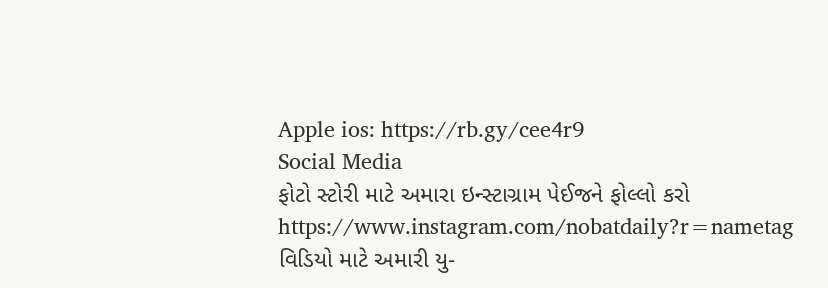Apple ios: https://rb.gy/cee4r9
Social Media
ફોટો સ્ટોરી માટે અમારા ઇન્સ્ટાગ્રામ પેઈજને ફોલ્લો કરો
https://www.instagram.com/nobatdaily?r=nametag
વિડિયો માટે અમારી યુ-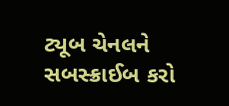ટ્યૂબ ચેનલને સબસ્ક્રાઈબ કરો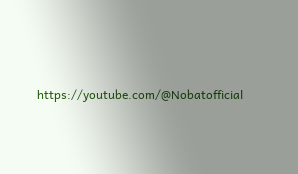https://youtube.com/@Nobatofficial